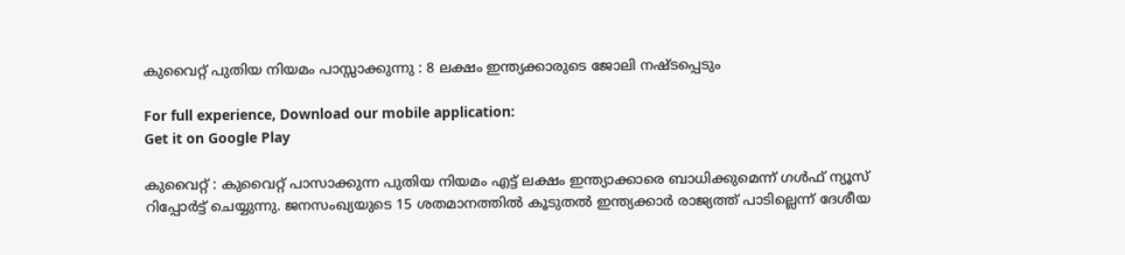കുവൈറ്റ് പുതിയ നിയമം പാസ്സാക്കുന്നു : 8 ലക്ഷം ഇന്ത്യക്കാരുടെ ജോലി നഷ്ടപ്പെടും

For full experience, Download our mobile application:
Get it on Google Play

കുവൈറ്റ് : കുവൈറ്റ് പാസാക്കുന്ന പുതിയ നിയമം എട്ട് ലക്ഷം ഇന്ത്യാക്കാരെ ബാധിക്കുമെന്ന് ഗള്‍ഫ് ന്യൂസ് റിപ്പോര്‍ട്ട് ചെയ്യുന്നു. ജനസംഖ്യയുടെ 15 ശതമാനത്തില്‍ കൂടുതല്‍ ഇന്ത്യക്കാര്‍ രാജ്യത്ത് പാടില്ലെന്ന് ദേശീയ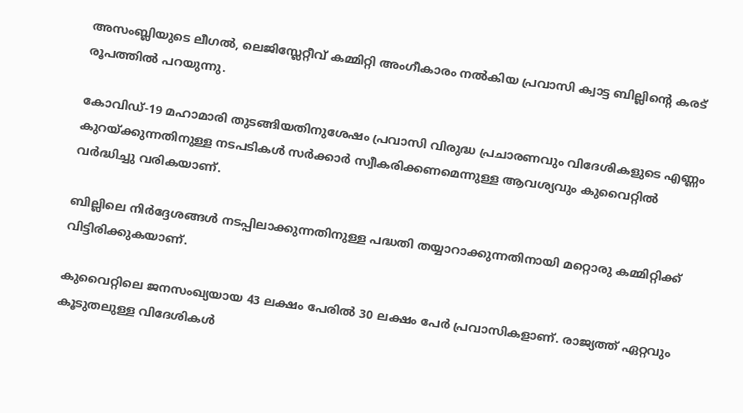അസംബ്ലിയുടെ ലീഗല്‍, ലെജിസ്ലേറ്റീവ് കമ്മിറ്റി അംഗീകാരം നല്‍കിയ പ്രവാസി ക്വാട്ട ബില്ലിന്റെ കരട് രൂപത്തില്‍ പറയുന്നു.

കോവിഡ്-19 മഹാമാരി തുടങ്ങിയതിനുശേഷം പ്രവാസി വിരുദ്ധ പ്രചാരണവും വിദേശികളുടെ എണ്ണം കുറയ്ക്കുന്നതിനുള്ള നടപടികള്‍ സര്‍ക്കാര്‍ സ്വീകരിക്കണമെന്നുള്ള ആവശ്യവും കുവൈറ്റില്‍ വര്‍ദ്ധിച്ചു വരികയാണ്.

ബില്ലിലെ നിര്‍ദ്ദേശങ്ങള്‍ നടപ്പിലാക്കുന്നതിനുള്ള പദ്ധതി തയ്യാറാക്കുന്നതിനായി മറ്റൊരു കമ്മിറ്റിക്ക് വിട്ടിരിക്കുകയാണ്.

കുവൈറ്റിലെ ജനസംഖ്യയായ 43 ലക്ഷം പേരില്‍ 30 ലക്ഷം പേര്‍ പ്രവാസികളാണ്. രാജ്യത്ത് ഏറ്റവും കൂടുതലുള്ള വിദേശികള്‍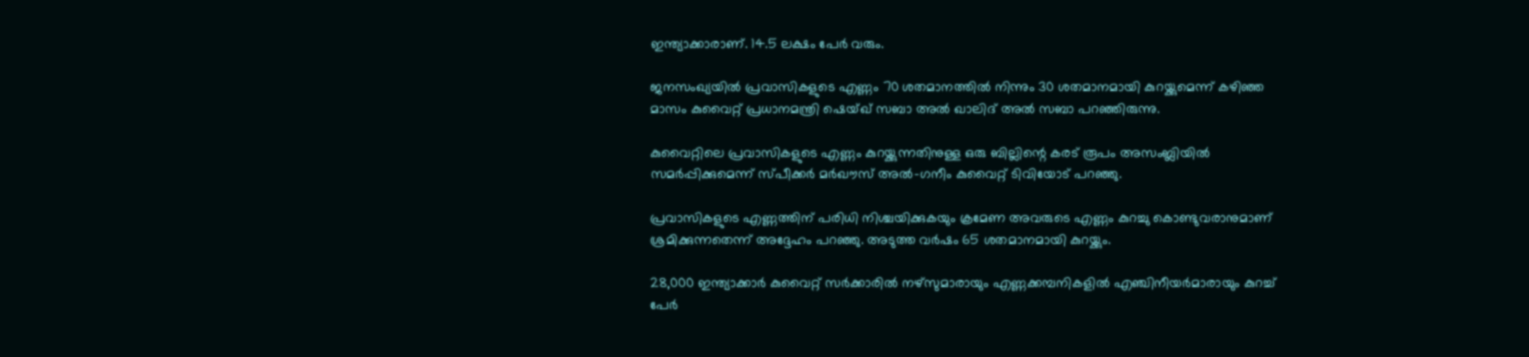ഇന്ത്യാക്കാരാണ്. 14.5 ലക്ഷം പേര്‍ വരും.

ജനസംഖ്യയില്‍ പ്രവാസികളുടെ എണ്ണം 70 ശതമാനത്തില്‍ നിന്നും 30 ശതമാനമായി കുറയ്ക്കുമെന്ന് കഴിഞ്ഞ മാസം കുവൈറ്റ് പ്രധാനമന്ത്രി ഷെയ്ഖ് സബാ അല്‍ ഖാലിദ് അല്‍ സബാ പറഞ്ഞിരുന്നു.

കുവൈറ്റിലെ പ്രവാസികളുടെ എണ്ണം കുറയ്ക്കുന്നതിനുള്ള ഒരു ബില്ലിന്റെ കരട് രൂപം അസംബ്ലിയില്‍ സമര്‍പ്പിക്കുമെന്ന് സ്പീക്കര്‍ മര്‍ഖൗസ് അല്‍-ഗനീം കുവൈറ്റ് ടിവിയോട് പറഞ്ഞു.

പ്രവാസികളുടെ എണ്ണത്തിന് പരിധി നിശ്ചയിക്കുകയും ക്രമേണ അവരുടെ എണ്ണം കുറച്ചു കൊണ്ടുവരാനുമാണ് ശ്രമിക്കുന്നതെന്ന് അദ്ദേഹം പറഞ്ഞു. അടുത്ത വര്‍ഷം 65 ശതമാനമായി കുറയ്ക്കും.

28,000 ഇന്ത്യാക്കാര്‍ കുവൈറ്റ് സര്‍ക്കാരില്‍ നഴ്‌സുമാരായും എണ്ണക്കമ്പനികളില്‍ എഞ്ചിനീയര്‍മാരായും കുറച്ച്‌ പേര്‍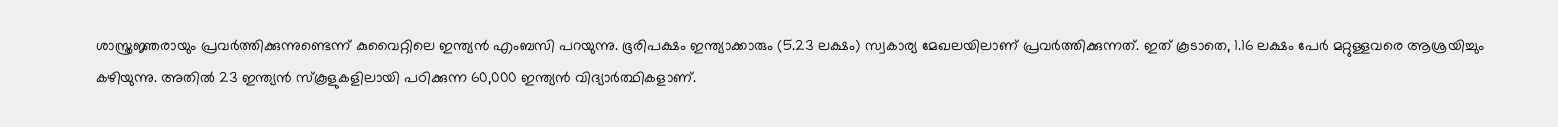ശാസ്ത്രജ്ഞരായും പ്രവര്‍ത്തിക്കുന്നുണ്ടെന്ന് കുവൈറ്റിലെ ഇന്ത്യന്‍ എംബസി പറയുന്നു. ഭൂരിപക്ഷം ഇന്ത്യാക്കാരും (5.23 ലക്ഷം) സ്വകാര്യ മേഖലയിലാണ് പ്രവര്‍ത്തിക്കുന്നത്. ഇത് കൂടാതെ, 1.16 ലക്ഷം പേര്‍ മറ്റുള്ളവരെ ആശ്രയിച്ചും കഴിയുന്നു. അതില്‍ 23 ഇന്ത്യന്‍ സ്‌കൂളുകളിലായി പഠിക്കുന്ന 60,000 ഇന്ത്യന്‍ വിദ്യാര്‍ത്ഥികളാണ്.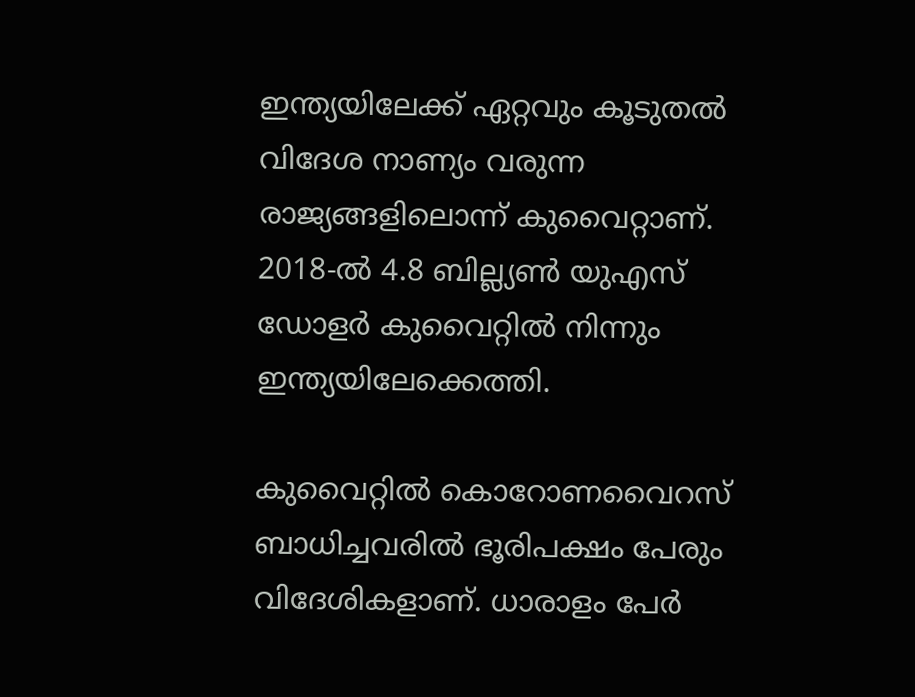ഇന്ത്യയിലേക്ക് ഏറ്റവും കൂടുതല്‍ വിദേശ നാണ്യം വരുന്ന രാജ്യങ്ങളിലൊന്ന് കുവൈറ്റാണ്. 2018-ല്‍ 4.8 ബില്ല്യണ്‍ യുഎസ് ഡോളര്‍ കുവൈറ്റില്‍ നിന്നും ഇന്ത്യയിലേക്കെത്തി.

കുവൈറ്റില്‍ കൊറോണവൈറസ് ബാധിച്ചവരില്‍ ഭൂരിപക്ഷം പേരും വിദേശികളാണ്. ധാരാളം പേര്‍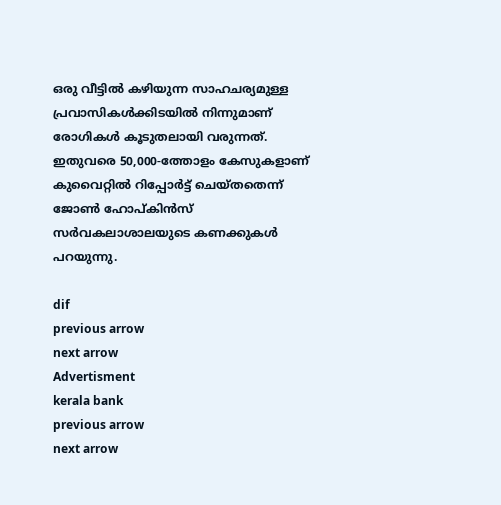ഒരു വീട്ടില്‍ കഴിയുന്ന സാഹചര്യമുള്ള പ്രവാസികള്‍ക്കിടയില്‍ നിന്നുമാണ് രോഗികള്‍ കൂടുതലായി വരുന്നത്. ഇതുവരെ 50,000-ത്തോളം കേസുകളാണ് കുവൈറ്റില്‍ റിപ്പോര്‍ട്ട് ചെയ്തതെന്ന് ജോണ്‍ ഹോപ്കിന്‍സ് സര്‍വകലാശാലയുടെ കണക്കുകള്‍ പറയുന്നു.

dif
previous arrow
next arrow
Advertisment
kerala bank
previous arrow
next arrow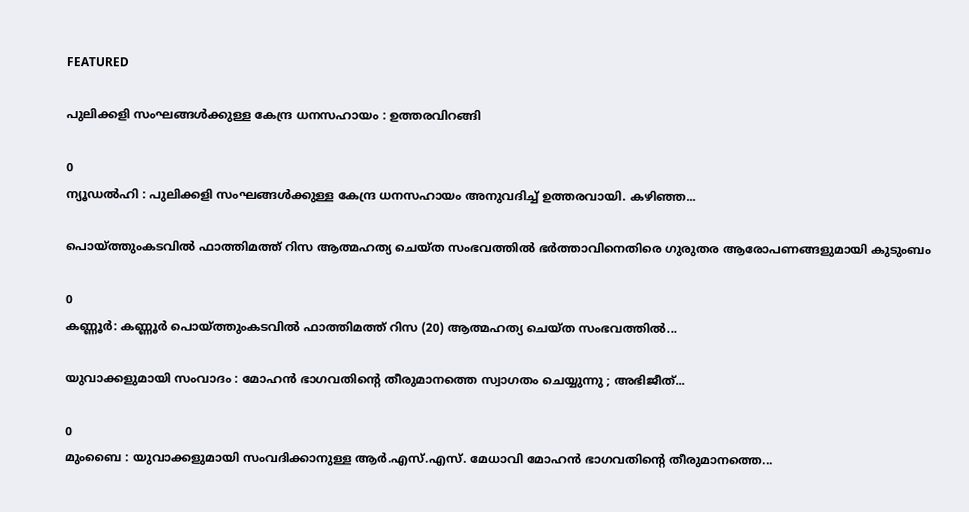FEATURED

പുലിക്കളി സംഘങ്ങൾക്കുള്ള കേന്ദ്ര ധനസഹായം : ഉത്തരവിറങ്ങി

0
ന്യൂഡൽഹി : പുലിക്കളി സംഘങ്ങൾക്കുള്ള കേന്ദ്ര ധനസഹായം അനുവദിച്ച് ഉത്തരവായി. കഴിഞ്ഞ...

പൊയ്ത്തുംകടവിൽ ഫാത്തിമത്ത് റിസ ആത്മഹത്യ ചെയ്ത സംഭവത്തില്‍ ഭർത്താവിനെതിരെ ഗുരുതര ആരോപണങ്ങളുമായി കുടുംബം

0
കണ്ണൂർ: കണ്ണൂർ പൊയ്ത്തുംകടവിൽ ഫാത്തിമത്ത് റിസ (20) ആത്മഹത്യ ചെയ്ത സംഭവത്തില്‍...

യുവാക്കളുമായി സംവാദം : മോഹൻ ഭാഗവതിന്റെ തീരുമാനത്തെ സ്വാഗതം ചെയ്യുന്നു ; അഭിജീത്...

0
മുംബൈ : യുവാക്കളുമായി സംവദിക്കാനുള്ള ആർ.എസ്.എസ്. മേധാവി മോഹൻ ഭാഗവതിന്റെ തീരുമാനത്തെ...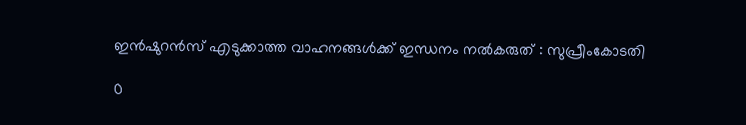ഇന്‍ഷുറന്‍സ് എടുക്കാത്ത വാഹനങ്ങള്‍ക്ക് ഇന്ധനം നല്‍കരുത് : സുപ്രീംകോടതി

0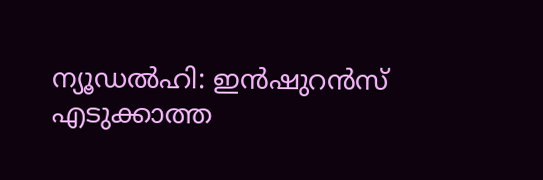ന്യൂഡല്‍ഹി: ഇന്‍ഷുറന്‍സ് എടുക്കാത്ത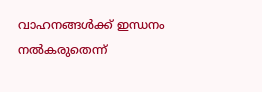വാഹനങ്ങള്‍ക്ക് ഇന്ധനം നല്‍കരുതെന്ന്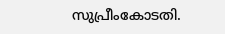സുപ്രീംകോടതി.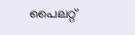പൈലറ്റ്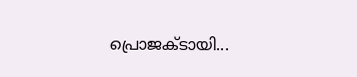പ്രൊജക്ടായി...